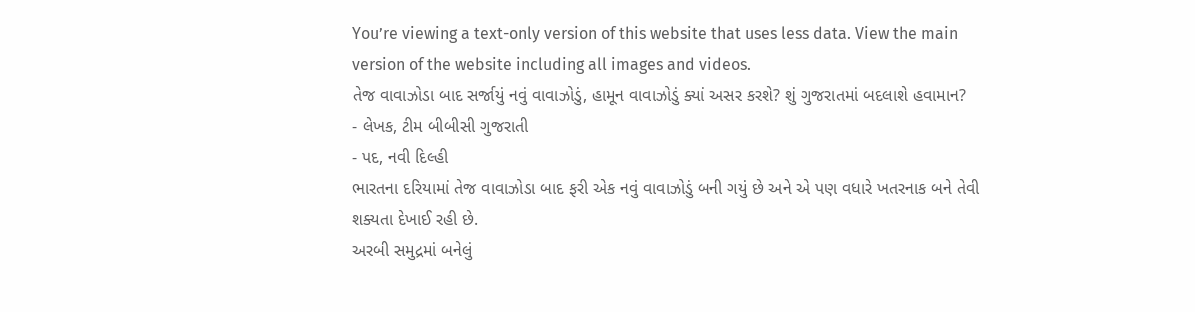You’re viewing a text-only version of this website that uses less data. View the main version of the website including all images and videos.
તેજ વાવાઝોડા બાદ સર્જાયું નવું વાવાઝોડું, હામૂન વાવાઝોડું ક્યાં અસર કરશે? શું ગુજરાતમાં બદલાશે હવામાન?
- લેખક, ટીમ બીબીસી ગુજરાતી
- પદ, નવી દિલ્હી
ભારતના દરિયામાં તેજ વાવાઝોડા બાદ ફરી એક નવું વાવાઝોડું બની ગયું છે અને એ પણ વધારે ખતરનાક બને તેવી શક્યતા દેખાઈ રહી છે.
અરબી સમુદ્રમાં બનેલું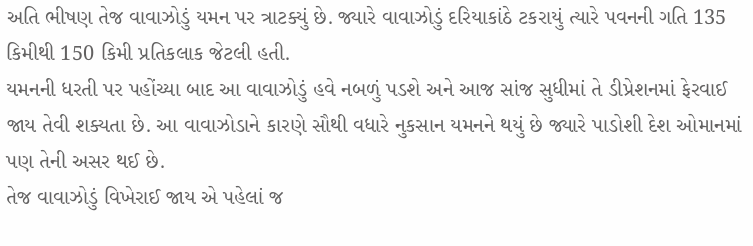અતિ ભીષણ તેજ વાવાઝોડું યમન પર ત્રાટક્યું છે. જ્યારે વાવાઝોડું દરિયાકાંઠે ટકરાયું ત્યારે પવનની ગતિ 135 કિમીથી 150 કિમી પ્રતિકલાક જેટલી હતી.
યમનની ધરતી પર પહોંચ્યા બાદ આ વાવાઝોડું હવે નબળું પડશે અને આજ સાંજ સુધીમાં તે ડીપ્રેશનમાં ફેરવાઈ જાય તેવી શક્યતા છે. આ વાવાઝોડાને કારણે સૌથી વધારે નુકસાન યમનને થયું છે જ્યારે પાડોશી દેશ ઓમાનમાં પણ તેની અસર થઈ છે.
તેજ વાવાઝોડું વિખેરાઈ જાય એ પહેલાં જ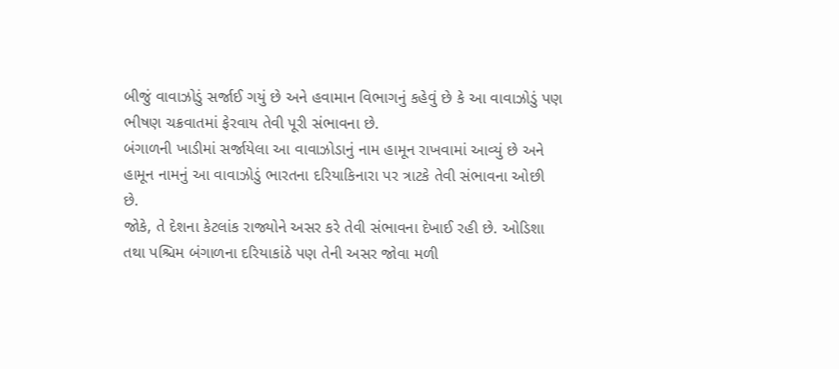બીજું વાવાઝોડું સર્જાઈ ગયું છે અને હવામાન વિભાગનું કહેવું છે કે આ વાવાઝોડું પણ ભીષણ ચક્રવાતમાં ફેરવાય તેવી પૂરી સંભાવના છે.
બંગાળની ખાડીમાં સર્જાયેલા આ વાવાઝોડાનું નામ હામૂન રાખવામાં આવ્યું છે અને હામૂન નામનું આ વાવાઝોડું ભારતના દરિયાકિનારા પર ત્રાટકે તેવી સંભાવના ઓછી છે.
જોકે, તે દેશના કેટલાંક રાજ્યોને અસર કરે તેવી સંભાવના દેખાઈ રહી છે. ઓડિશા તથા પશ્ચિમ બંગાળના દરિયાકાંઠે પણ તેની અસર જોવા મળી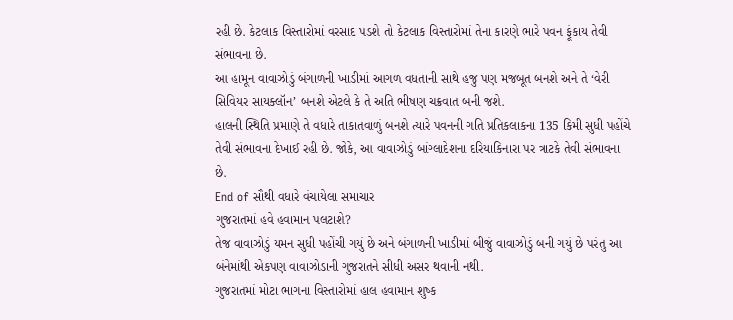રહી છે. કેટલાક વિસ્તારોમાં વરસાદ પડશે તો કેટલાક વિસ્તારોમાં તેના કારણે ભારે પવન ફૂંકાય તેવી સંભાવના છે.
આ હામૂન વાવાઝોડું બંગાળની ખાડીમાં આગળ વધતાની સાથે હજુ પણ મજબૂત બનશે અને તે ‘વેરી સિવિયર સાયક્લૉન’ બનશે એટલે કે તે અતિ ભીષણ ચક્રવાત બની જશે.
હાલની સ્થિતિ પ્રમાણે તે વધારે તાકાતવાળું બનશે ત્યારે પવનની ગતિ પ્રતિકલાકના 135 કિમી સુધી પહોંચે તેવી સંભાવના દેખાઈ રહી છે. જોકે, આ વાવાઝોડું બાંગ્લાદેશના દરિયાકિનારા પર ત્રાટકે તેવી સંભાવના છે.
End of સૌથી વધારે વંચાયેલા સમાચાર
ગુજરાતમાં હવે હવામાન પલટાશે?
તેજ વાવાઝોડું યમન સુધી પહોંચી ગયું છે અને બંગાળની ખાડીમાં બીજું વાવાઝોડું બની ગયું છે પરંતુ આ બંનેમાંથી એકપણ વાવાઝોડાની ગુજરાતને સીધી અસર થવાની નથી.
ગુજરાતમાં મોટા ભાગના વિસ્તારોમાં હાલ હવામાન શુષ્ક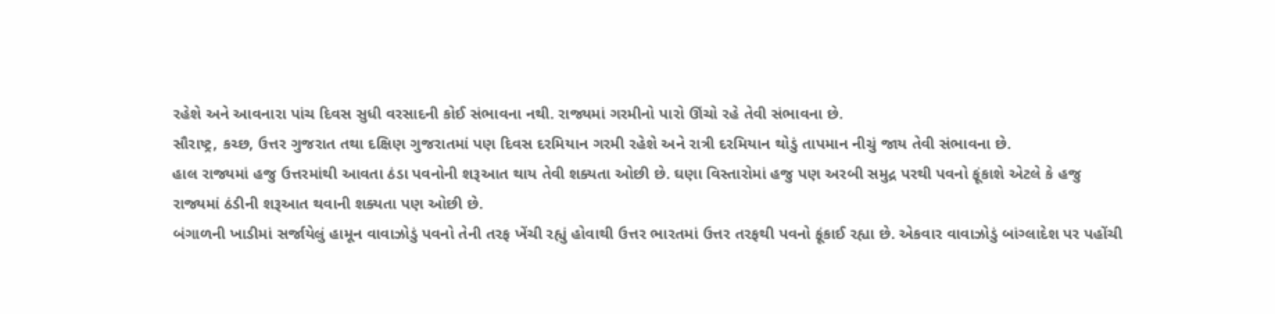રહેશે અને આવનારા પાંચ દિવસ સુધી વરસાદની કોઈ સંભાવના નથી. રાજ્યમાં ગરમીનો પારો ઊંચો રહે તેવી સંભાવના છે.
સૌરાષ્ટ્ર, કચ્છ, ઉત્તર ગુજરાત તથા દક્ષિણ ગુજરાતમાં પણ દિવસ દરમિયાન ગરમી રહેશે અને રાત્રી દરમિયાન થોડું તાપમાન નીચું જાય તેવી સંભાવના છે.
હાલ રાજ્યમાં હજુ ઉત્તરમાંથી આવતા ઠંડા પવનોની શરૂઆત થાય તેવી શક્યતા ઓછી છે. ઘણા વિસ્તારોમાં હજુ પણ અરબી સમુદ્ર પરથી પવનો ફૂંકાશે એટલે કે હજુ રાજ્યમાં ઠંડીની શરૂઆત થવાની શક્યતા પણ ઓછી છે.
બંગાળની ખાડીમાં સર્જાયેલું હામૂન વાવાઝોડું પવનો તેની તરફ ખેંચી રહ્યું હોવાથી ઉત્તર ભારતમાં ઉત્તર તરફથી પવનો ફૂંકાઈ રહ્યા છે. એકવાર વાવાઝોડું બાંગ્લાદેશ પર પહોંચી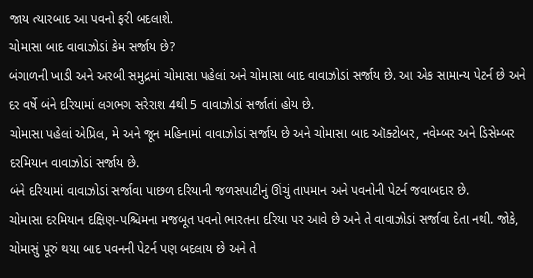જાય ત્યારબાદ આ પવનો ફરી બદલાશે.
ચોમાસા બાદ વાવાઝોડાં કેમ સર્જાય છે?
બંગાળની ખાડી અને અરબી સમુદ્રમાં ચોમાસા પહેલાં અને ચોમાસા બાદ વાવાઝોડાં સર્જાય છે. આ એક સામાન્ય પેટર્ન છે અને દર વર્ષે બંને દરિયામાં લગભગ સરેરાશ 4થી 5 વાવાઝોડાં સર્જાતાં હોય છે.
ચોમાસા પહેલાં એપ્રિલ, મે અને જૂન મહિનામાં વાવાઝોડાં સર્જાય છે અને ચોમાસા બાદ ઑક્ટોબર, નવેમ્બર અને ડિસેમ્બર દરમિયાન વાવાઝોડાં સર્જાય છે.
બંને દરિયામાં વાવાઝોડાં સર્જાવા પાછળ દરિયાની જળસપાટીનું ઊંચું તાપમાન અને પવનોની પેટર્ન જવાબદાર છે.
ચોમાસા દરમિયાન દક્ષિણ-પશ્ચિમના મજબૂત પવનો ભારતના દરિયા પર આવે છે અને તે વાવાઝોડાં સર્જાવા દેતા નથી. જોકે, ચોમાસું પૂરું થયા બાદ પવનની પેટર્ન પણ બદલાય છે અને તે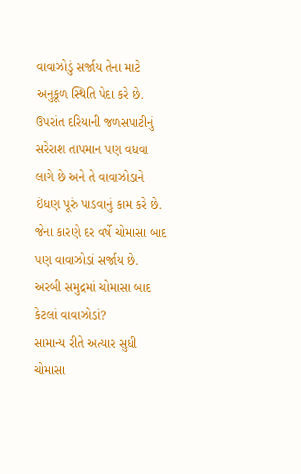વાવાઝોડું સર્જાય તેના માટે અનુકૂળ સ્થિતિ પેદા કરે છે.
ઉપરાંત દરિયાની જળસપાટીનું સરેરાશ તાપમાન પણ વધવા લાગે છે અને તે વાવાઝોડાને ઇંધણ પૂરું પાડવાનું કામ કરે છે. જેના કારણે દર વર્ષે ચોમાસા બાદ પણ વાવાઝોડાં સર્જાય છે.
અરબી સમુદ્રમાં ચોમાસા બાદ કેટલાં વાવાઝોડાં?
સામાન્ય રીતે અત્યાર સુધી ચોમાસા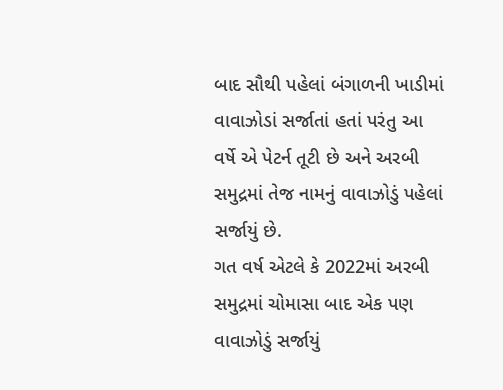બાદ સૌથી પહેલાં બંગાળની ખાડીમાં વાવાઝોડાં સર્જાતાં હતાં પરંતુ આ વર્ષે એ પેટર્ન તૂટી છે અને અરબી સમુદ્રમાં તેજ નામનું વાવાઝોડું પહેલાં સર્જાયું છે.
ગત વર્ષ એટલે કે 2022માં અરબી સમુદ્રમાં ચોમાસા બાદ એક પણ વાવાઝોડું સર્જાયું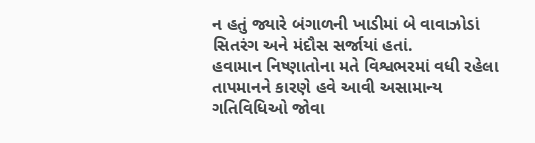ન હતું જ્યારે બંગાળની ખાડીમાં બે વાવાઝોડાં સિતરંગ અને મંદૌસ સર્જાયાં હતાં.
હવામાન નિષ્ણાતોના મતે વિશ્વભરમાં વધી રહેલા તાપમાનને કારણે હવે આવી અસામાન્ય ગતિવિધિઓ જોવા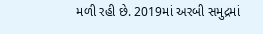મળી રહી છે. 2019માં અરબી સમુદ્રમાં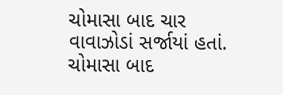ચોમાસા બાદ ચાર વાવાઝોડાં સર્જાયાં હતાં.
ચોમાસા બાદ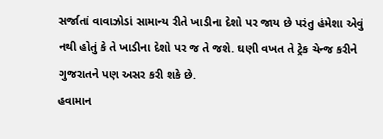સર્જાતાં વાવાઝોડાં સામાન્ય રીતે ખાડીના દેશો પર જાય છે પરંતુ હંમેશા એવું નથી હોતું કે તે ખાડીના દેશો પર જ તે જશે. ઘણી વખત તે ટ્રેક ચેન્જ કરીને ગુજરાતને પણ અસર કરી શકે છે.
હવામાન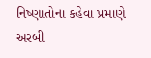નિષ્ણાતોના કહેવા પ્રમાણે અરબી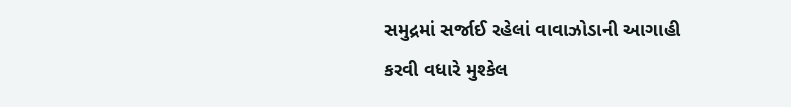સમુદ્રમાં સર્જાઈ રહેલાં વાવાઝોડાની આગાહી કરવી વધારે મુશ્કેલ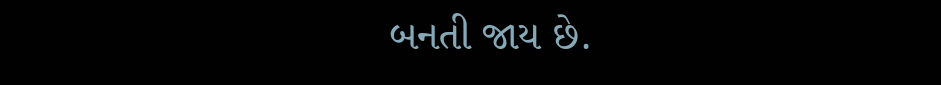બનતી જાય છે.